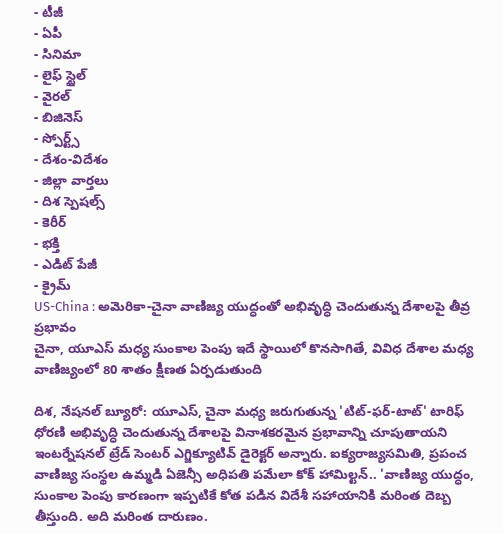- టీజీ
- ఏపీ
- సినిమా
- లైఫ్ స్టైల్
- వైరల్
- బిజినెస్
- స్పోర్ట్స్
- దేశం-విదేశం
- జిల్లా వార్తలు
- దిశ స్పెషల్స్
- కెరీర్
- భక్తి
- ఎడిట్ పేజీ
- క్రైమ్
US-China : అమెరికా-చైనా వాణిజ్య యుద్ధంతో అభివృద్ధి చెందుతున్న దేశాలపై తీవ్ర ప్రభావం
చైనా, యూఎస్ మధ్య సుంకాల పెంపు ఇదే స్థాయిలో కొనసాగితే, వివిధ దేశాల మధ్య వాణిజ్యంలో 80 శాతం క్షీణత ఏర్పడుతుంది

దిశ, నేషనల్ బ్యూరో: యూఎస్, చైనా మధ్య జరుగుతున్న 'టిట్-ఫర్-టాట్' టారిఫ్ ధోరణి అభివృద్ధి చెందుతున్న దేశాలపై వినాశకరమైన ప్రభావాన్ని చూపుతాయని ఇంటర్నేషనల్ ట్రేడ్ సెంటర్ ఎగ్జిక్యూటివ్ డైరెక్టర్ అన్నారు. ఐక్యరాజ్యసమితి, ప్రపంచ వాణిజ్య సంస్థల ఉమ్మడి ఏజెన్సీ అధిపతి పమేలా కోక్ హామిల్టన్.. 'వాణిజ్య యుద్ధం, సుంకాల పెంపు కారణంగా ఇప్పటికే కోత పడిన విదేశీ సహాయానికి మరింత దెబ్బ తీస్తుంది. అది మరింత దారుణం.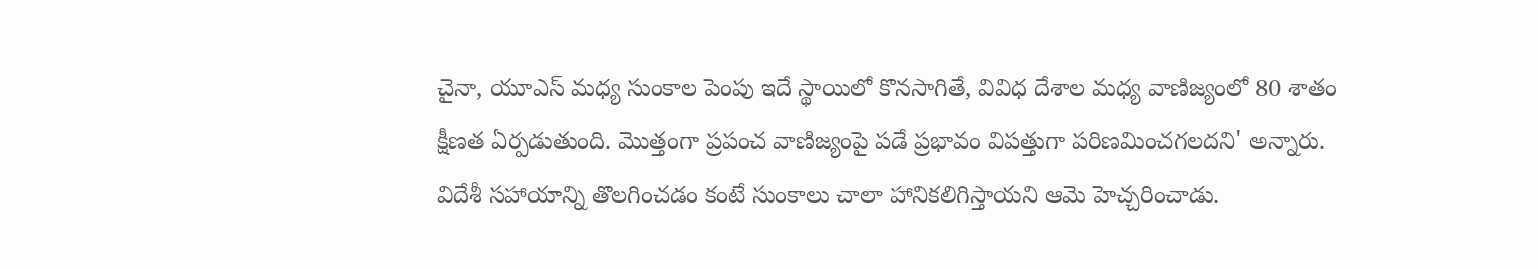చైనా, యూఎస్ మధ్య సుంకాల పెంపు ఇదే స్థాయిలో కొనసాగితే, వివిధ దేశాల మధ్య వాణిజ్యంలో 80 శాతం క్షీణత ఏర్పడుతుంది. మొత్తంగా ప్రపంచ వాణిజ్యంపై పడే ప్రభావం విపత్తుగా పరిణమించగలదని' అన్నారు.
విదేశీ సహాయాన్ని తొలగించడం కంటే సుంకాలు చాలా హానికలిగిస్తాయని ఆమె హెచ్చరించాడు.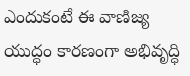ఎందుకంటే ఈ వాణిజ్య యుద్ధం కారణంగా అభివృద్ధి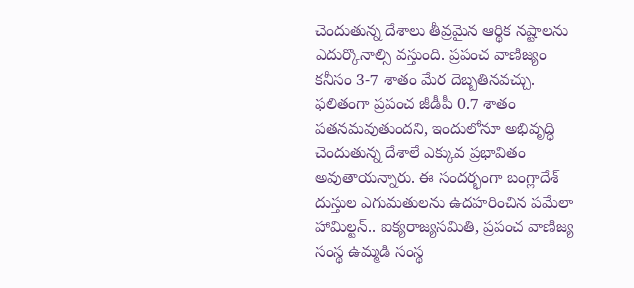చెందుతున్న దేశాలు తీవ్రమైన ఆర్థిక నష్టాలను ఎదుర్కొనాల్సి వస్తుంది. ప్రపంచ వాణిజ్యం కనీసం 3-7 శాతం మేర దెబ్బతినవచ్చు. ఫలితంగా ప్రపంచ జీడీపీ 0.7 శాతం పతనమవుతుందని, ఇందులోనూ అభివృద్ధి చెందుతున్న దేశాలే ఎక్కువ ప్రభావితం అవుతాయన్నారు. ఈ సందర్భంగా బంగ్లాదేశ్ దుస్తుల ఎగుమతులను ఉదహరించిన పమేలా హామిల్టన్.. ఐక్యరాజ్యసమితి, ప్రపంచ వాణిజ్య సంస్థ ఉమ్మడి సంస్థ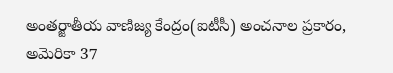అంతర్జాతీయ వాణిజ్య కేంద్రం(ఐటీసీ) అంచనాల ప్రకారం, అమెరికా 37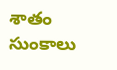శాతం సుంకాలు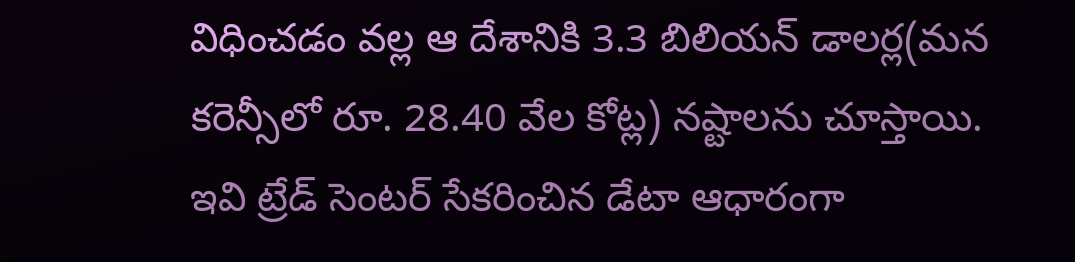విధించడం వల్ల ఆ దేశానికి 3.3 బిలియన్ డాలర్ల(మన కరెన్సీలో రూ. 28.40 వేల కోట్ల) నష్టాలను చూస్తాయి. ఇవి ట్రేడ్ సెంటర్ సేకరించిన డేటా ఆధారంగా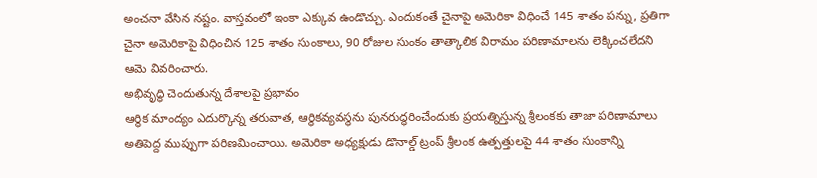అంచనా వేసిన నష్టం. వాస్తవంలో ఇంకా ఎక్కువ ఉండొచ్చు. ఎందుకంతే చైనాపై అమెరికా విధించే 145 శాతం పన్ను, ప్రతిగా చైనా అమెరికాపై విధించిన 125 శాతం సుంకాలు, 90 రోజుల సుంకం తాత్కాలిక విరామం పరిణామాలను లెక్కించలేదని ఆమె వివరించారు.
అభివృద్ధి చెందుతున్న దేశాలపై ప్రభావం
ఆర్థిక మాంద్యం ఎదుర్కొన్న తరువాత, ఆర్థికవ్యవస్థను పునరుద్ధరించేందుకు ప్రయత్నిస్తున్న శ్రీలంకకు తాజా పరిణామాలు అతిపెద్ద ముప్పుగా పరిణమించాయి. అమెరికా అధ్యక్షుడు డొనాల్డ్ ట్రంప్ శ్రీలంక ఉత్పత్తులపై 44 శాతం సుంకాన్ని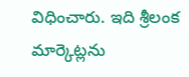విధించారు. ఇది శ్రీలంక మార్కెట్లను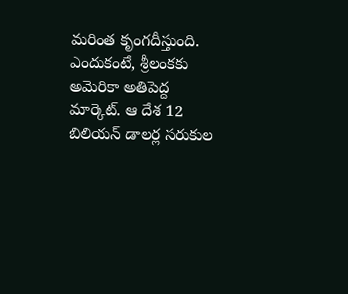మరింత కృంగదీస్తుంది. ఎందుకంటే, శ్రీలంకకు అమెరికా అతిపెద్ద మార్కెట్. ఆ దేశ 12 బిలియన్ డాలర్ల సరుకుల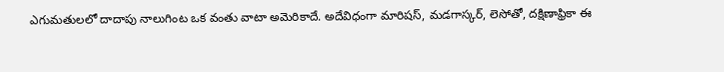ఎగుమతులలో దాదాపు నాలుగింట ఒక వంతు వాటా అమెరికాదే. అదేవిధంగా మారిషస్, మడగాస్కర్, లెసోతో, దక్షిణాఫ్రికా ఈ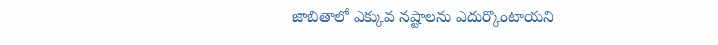జాబితాలో ఎక్కువ నష్టాలను ఎదుర్కొంటాయని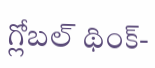గ్లోబల్ థింక్-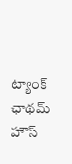ట్యాంక్ ఛాథమ్ హౌస్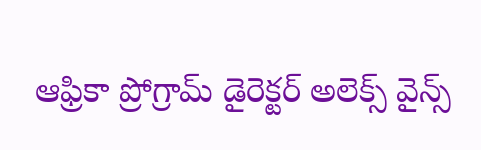ఆఫ్రికా ప్రోగ్రామ్ డైరెక్టర్ అలెక్స్ వైన్స్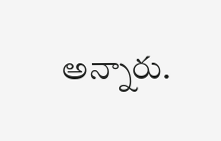అన్నారు.